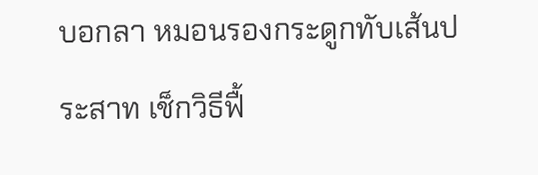บอกลา หมอนรองกระดูกทับเส้นประสาท เช็กวิธีฟื้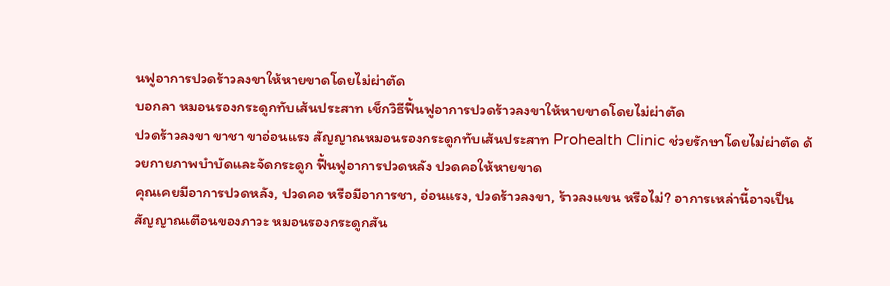นฟูอาการปวดร้าวลงขาให้หายขาดโดยไม่ผ่าตัด
บอกลา หมอนรองกระดูกทับเส้นประสาท เช็กวิธีฟื้นฟูอาการปวดร้าวลงขาให้หายขาดโดยไม่ผ่าตัด
ปวดร้าวลงขา ขาชา ขาอ่อนแรง สัญญาณหมอนรองกระดูกทับเส้นประสาท Prohealth Clinic ช่วยรักษาโดยไม่ผ่าตัด ด้วยกายภาพบำบัดและจัดกระดูก ฟื้นฟูอาการปวดหลัง ปวดคอให้หายขาด
คุณเคยมีอาการปวดหลัง, ปวดคอ หรือมีอาการชา, อ่อนแรง, ปวดร้าวลงขา, ร้าวลงแขน หรือไม่? อาการเหล่านี้อาจเป็นสัญญาณเตือนของภาวะ หมอนรองกระดูกสัน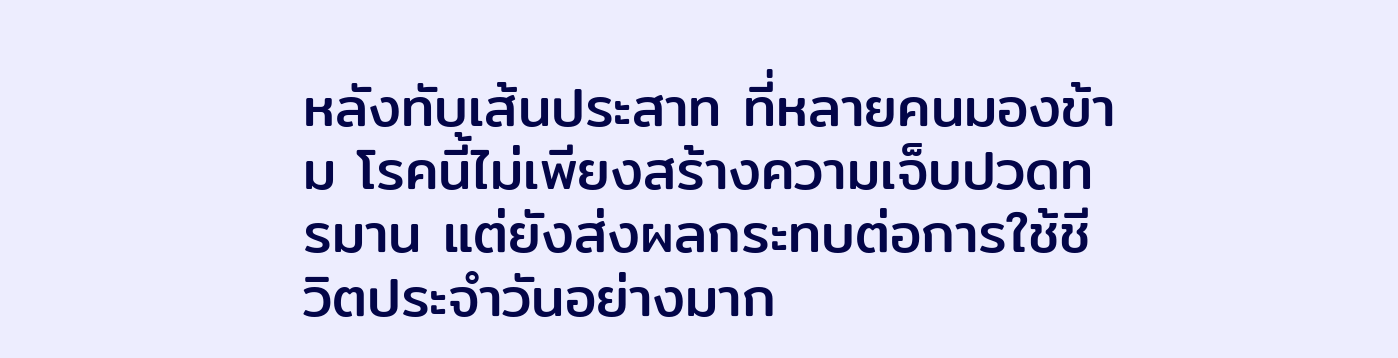หลังทับเส้นประสาท ที่หลายคนมองข้าม โรคนี้ไม่เพียงสร้างความเจ็บปวดทรมาน แต่ยังส่งผลกระทบต่อการใช้ชีวิตประจำวันอย่างมาก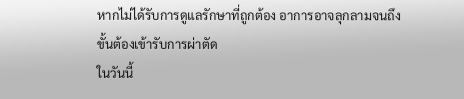หากไม่ได้รับการดูแลรักษาที่ถูกต้อง อาการอาจลุกลามจนถึงขั้นต้องเข้ารับการผ่าตัด
ในวันนี้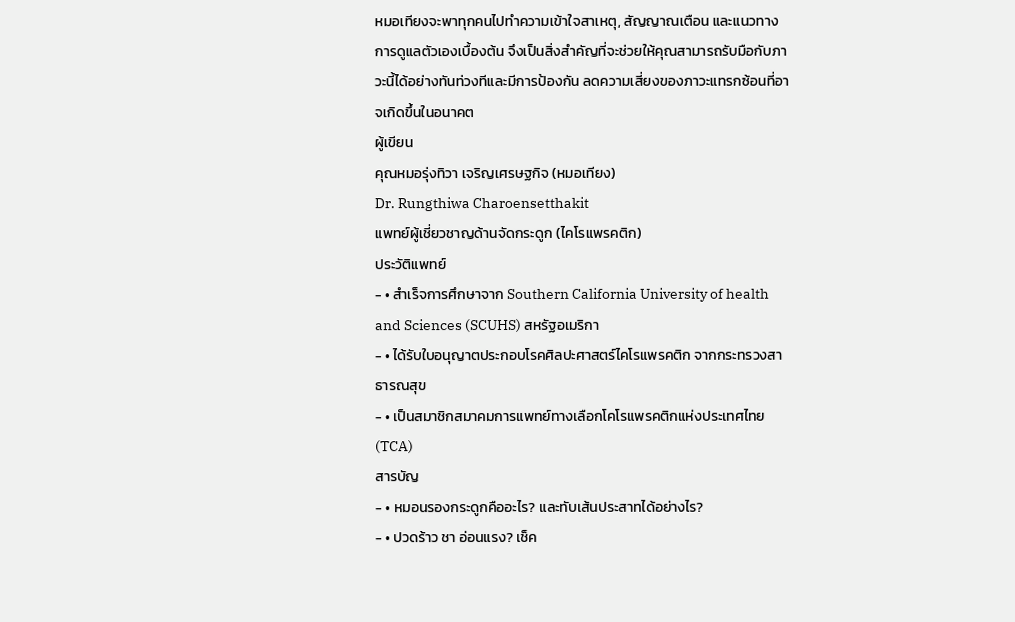หมอเทียงจะพาทุกคนไปทำความเข้าใจสาเหตุ, สัญญาณเตือน และแนวทางการดูแลตัวเองเบื้องต้น จึงเป็นสิ่งสำคัญที่จะช่วยให้คุณสามารถรับมือกับภาวะนี้ได้อย่างทันท่วงทีและมีการป้องกัน ลดความเสี่ยงของภาวะแทรกซ้อนที่อาจเกิดขึ้นในอนาคต
ผู้เขียน
คุณหมอรุ่งทิวา เจริญเศรษฐกิจ (หมอเทียง)
Dr. Rungthiwa Charoensetthakit
แพทย์ผู้เชี่ยวชาญด้านจัดกระดูก (ไคโรแพรคติก)
ประวัติแพทย์
- • สำเร็จการศึกษาจาก Southern California University of health and Sciences (SCUHS) สหรัฐอเมริกา
- • ได้รับใบอนุญาตประกอบโรคศิลปะศาสตร์ไคโรแพรคติก จากกระทรวงสาธารณสุข
- • เป็นสมาชิกสมาคมการแพทย์ทางเลือกโคโรแพรคติกแห่งประเทศไทย (TCA)
สารบัญ
- • หมอนรองกระดูกคืออะไร? และทับเส้นประสาทได้อย่างไร?
- • ปวดร้าว ชา อ่อนแรง? เช็ค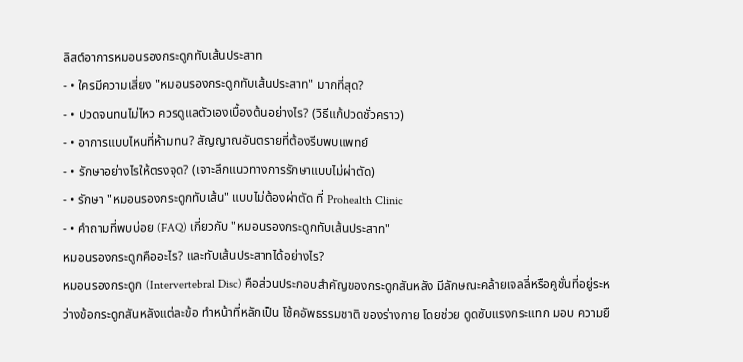ลิสต์อาการหมอนรองกระดูกทับเส้นประสาท
- • ใครมีความเสี่ยง "หมอนรองกระดูกทับเส้นประสาท" มากที่สุด?
- • ปวดจนทนไม่ไหว ควรดูแลตัวเองเบื้องต้นอย่างไร? (วิธีแก้ปวดชั่วคราว)
- • อาการแบบไหนที่ห้ามทน? สัญญาณอันตรายที่ต้องรีบพบแพทย์
- • รักษาอย่างไรให้ตรงจุด? (เจาะลึกแนวทางการรักษาแบบไม่ผ่าตัด)
- • รักษา "หมอนรองกระดูกทับเส้น" แบบไม่ต้องผ่าตัด ที่ Prohealth Clinic
- • คำถามที่พบบ่อย (FAQ) เกี่ยวกับ "หมอนรองกระดูกทับเส้นประสาท"
หมอนรองกระดูกคืออะไร? และทับเส้นประสาทได้อย่างไร?
หมอนรองกระดูก (Intervertebral Disc) คือส่วนประกอบสำคัญของกระดูกสันหลัง มีลักษณะคล้ายเจลลี่หรือคูชั่นที่อยู่ระหว่างข้อกระดูกสันหลังแต่ละข้อ ทำหน้าที่หลักเป็น โช้คอัพธรรมชาติ ของร่างกาย โดยช่วย ดูดซับแรงกระแทก มอบ ความยื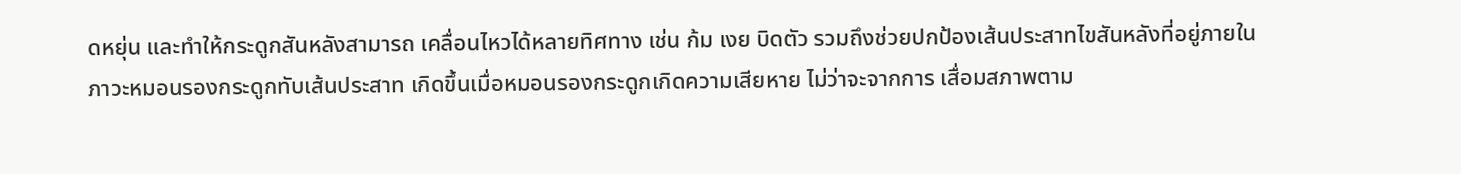ดหยุ่น และทำให้กระดูกสันหลังสามารถ เคลื่อนไหวได้หลายทิศทาง เช่น ก้ม เงย บิดตัว รวมถึงช่วยปกป้องเส้นประสาทไขสันหลังที่อยู่ภายใน
ภาวะหมอนรองกระดูกทับเส้นประสาท เกิดขึ้นเมื่อหมอนรองกระดูกเกิดความเสียหาย ไม่ว่าจะจากการ เสื่อมสภาพตาม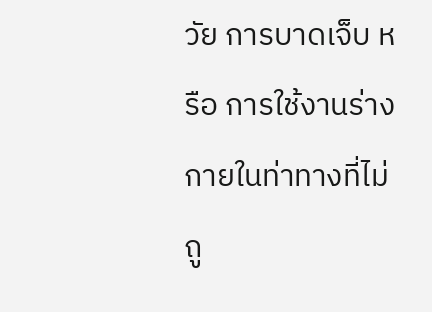วัย การบาดเจ็บ หรือ การใช้งานร่างกายในท่าทางที่ไม่ถู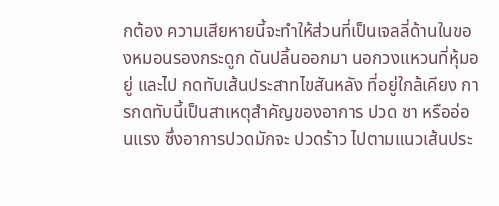กต้อง ความเสียหายนี้จะทำให้ส่วนที่เป็นเจลลี่ด้านในของหมอนรองกระดูก ดันปลิ้นออกมา นอกวงแหวนที่หุ้มอยู่ และไป กดทับเส้นประสาทไขสันหลัง ที่อยู่ใกล้เคียง การกดทับนี้เป็นสาเหตุสำคัญของอาการ ปวด ชา หรืออ่อนแรง ซึ่งอาการปวดมักจะ ปวดร้าว ไปตามแนวเส้นประ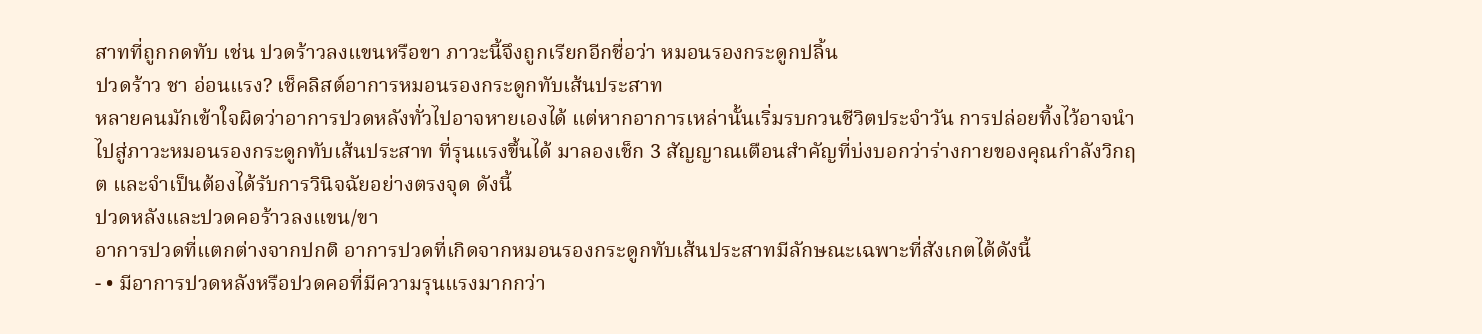สาทที่ถูกกดทับ เช่น ปวดร้าวลงแขนหรือขา ภาวะนี้จึงถูกเรียกอีกชื่อว่า หมอนรองกระดูกปลิ้น
ปวดร้าว ชา อ่อนแรง? เช็คลิสต์อาการหมอนรองกระดูกทับเส้นประสาท
หลายคนมักเข้าใจผิดว่าอาการปวดหลังทั่วไปอาจหายเองได้ แต่หากอาการเหล่านั้นเริ่มรบกวนชีวิตประจำวัน การปล่อยทิ้งไว้อาจนำไปสู่ภาวะหมอนรองกระดูกทับเส้นประสาท ที่รุนแรงขึ้นได้ มาลองเช็ก 3 สัญญาณเตือนสำคัญที่บ่งบอกว่าร่างกายของคุณกำลังวิกฤต และจำเป็นต้องได้รับการวินิจฉัยอย่างตรงจุด ดังนี้
ปวดหลังและปวดคอร้าวลงแขน/ขา
อาการปวดที่แตกต่างจากปกติ อาการปวดที่เกิดจากหมอนรองกระดูกทับเส้นประสาทมีลักษณะเฉพาะที่สังเกตได้ดังนี้
- • มีอาการปวดหลังหรือปวดคอที่มีความรุนแรงมากกว่า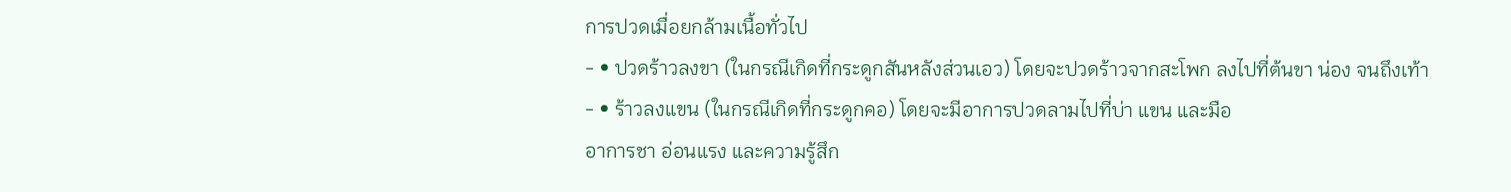การปวดเมื่อยกล้ามเนื้อทั่วไป
- • ปวดร้าวลงขา (ในกรณีเกิดที่กระดูกสันหลังส่วนเอว) โดยจะปวดร้าวจากสะโพก ลงไปที่ต้นขา น่อง จนถึงเท้า
- • ร้าวลงแขน (ในกรณีเกิดที่กระดูกคอ) โดยจะมีอาการปวดลามไปที่บ่า แขน และมือ
อาการชา อ่อนแรง และความรู้สึก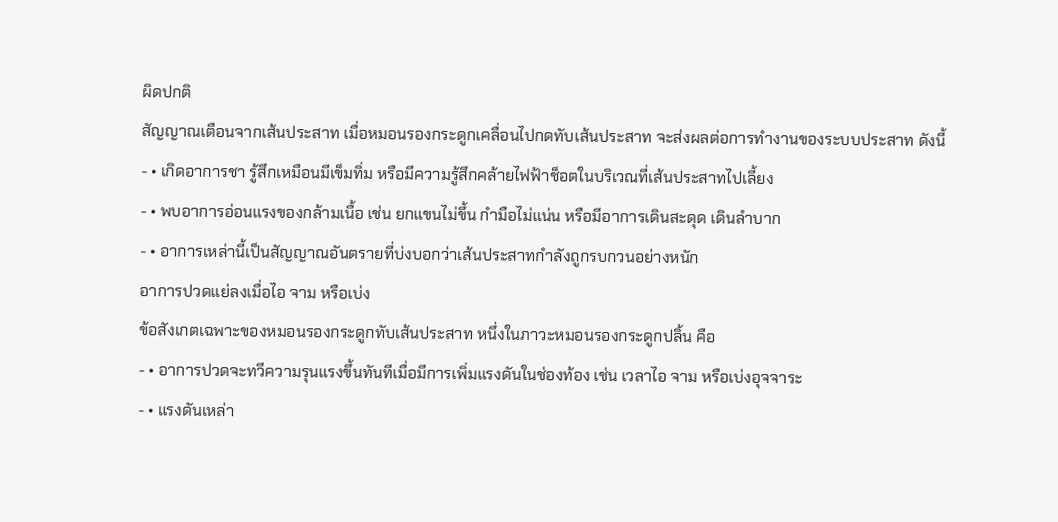ผิดปกติ
สัญญาณเตือนจากเส้นประสาท เมื่อหมอนรองกระดูกเคลื่อนไปกดทับเส้นประสาท จะส่งผลต่อการทำงานของระบบประสาท ดังนี้
- • เกิดอาการชา รู้สึกเหมือนมีเข็มทิ่ม หรือมีความรู้สึกคล้ายไฟฟ้าช็อตในบริเวณที่เส้นประสาทไปเลี้ยง
- • พบอาการอ่อนแรงของกล้ามเนื้อ เช่น ยกแขนไม่ขึ้น กำมือไม่แน่น หรือมีอาการเดินสะดุด เดินลำบาก
- • อาการเหล่านี้เป็นสัญญาณอันตรายที่บ่งบอกว่าเส้นประสาทกำลังถูกรบกวนอย่างหนัก
อาการปวดแย่ลงเมื่อไอ จาม หรือเบ่ง
ข้อสังเกตเฉพาะของหมอนรองกระดูกทับเส้นประสาท หนึ่งในภาวะหมอนรองกระดูกปลิ้น คือ
- • อาการปวดจะทวีความรุนแรงขึ้นทันทีเมื่อมีการเพิ่มแรงดันในช่องท้อง เช่น เวลาไอ จาม หรือเบ่งอุจจาระ
- • แรงดันเหล่า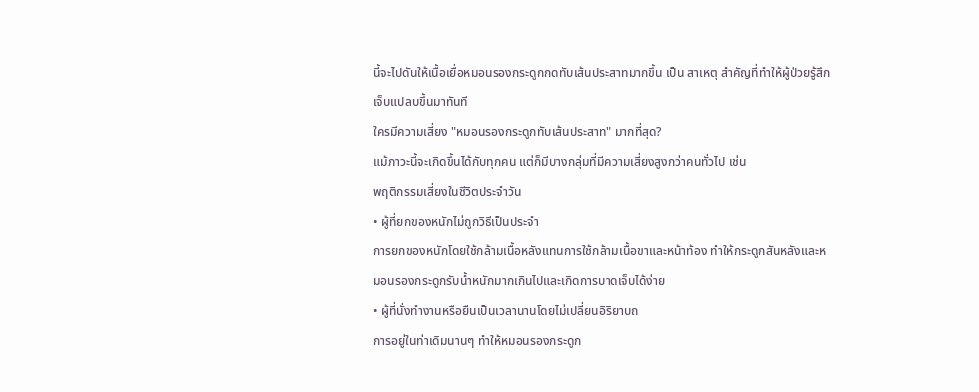นี้จะไปดันให้เนื้อเยื่อหมอนรองกระดูกกดทับเส้นประสาทมากขึ้น เป็น สาเหตุ สำคัญที่ทำให้ผู้ป่วยรู้สึกเจ็บแปลบขึ้นมาทันที
ใครมีความเสี่ยง "หมอนรองกระดูกทับเส้นประสาท" มากที่สุด?
แม้ภาวะนี้จะเกิดขึ้นได้กับทุกคน แต่ก็มีบางกลุ่มที่มีความเสี่ยงสูงกว่าคนทั่วไป เช่น
พฤติกรรมเสี่ยงในชีวิตประจำวัน
• ผู้ที่ยกของหนักไม่ถูกวิธีเป็นประจำ
การยกของหนักโดยใช้กล้ามเนื้อหลังแทนการใช้กล้ามเนื้อขาและหน้าท้อง ทำให้กระดูกสันหลังและหมอนรองกระดูกรับน้ำหนักมากเกินไปและเกิดการบาดเจ็บได้ง่าย
• ผู้ที่นั่งทำงานหรือยืนเป็นเวลานานโดยไม่เปลี่ยนอิริยาบถ
การอยู่ในท่าเดิมนานๆ ทำให้หมอนรองกระดูก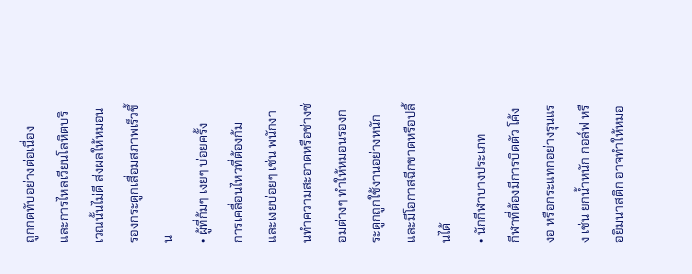ถูกกดทับอย่างต่อเนื่อง และการไหลเวียนโลหิตบริเวณนั้นไม่ดี ส่งผลให้หมอนรองกระดูกเสื่อมสภาพเร็วขึ้น
• ผู้ที่ก้มๆ เงยๆ บ่อยครั้ง
การเคลื่อนไหวที่ต้องก้มและเงยบ่อยๆ เช่น พนักงานทำความสะอาดหรือช่างซ่อมต่างๆ ทำให้หมอนรองกระดูกถูกใช้งานอย่างหนักและมีโอกาสฉีกขาดหรือปลิ้นได้
• นักกีฬาบางประเภท
กีฬาที่ต้องมีการบิดตัว โค้งงอ หรือกระแทกอย่างรุนแรง เช่น ยกน้ำหนัก กอล์ฟ หรือยิมนาสติก อาจทำให้หมอ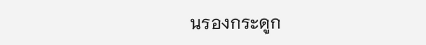นรองกระดูก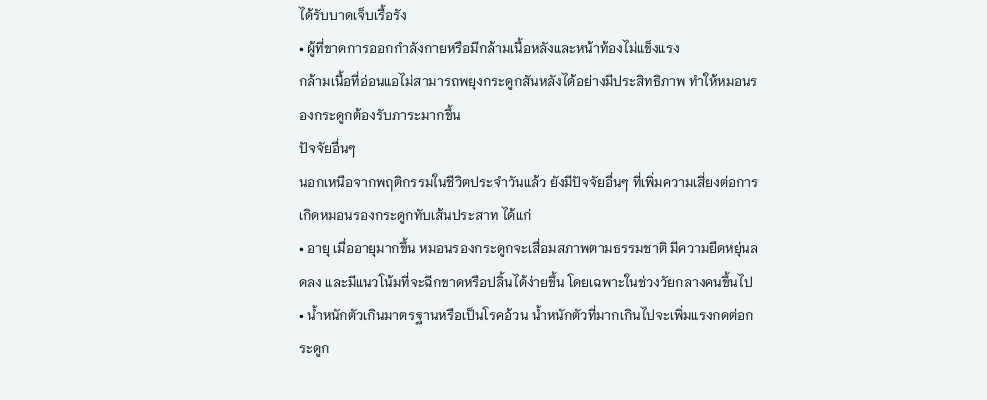ได้รับบาดเจ็บเรื้อรัง
• ผู้ที่ขาดการออกกำลังกายหรือมีกล้ามเนื้อหลังและหน้าท้องไม่แข็งแรง
กล้ามเนื้อที่อ่อนแอไม่สามารถพยุงกระดูกสันหลังได้อย่างมีประสิทธิภาพ ทำให้หมอนรองกระดูกต้องรับภาระมากขึ้น
ปัจจัยอื่นๆ
นอกเหนือจากพฤติกรรมในชีวิตประจำวันแล้ว ยังมีปัจจัยอื่นๆ ที่เพิ่มความเสี่ยงต่อการเกิดหมอนรองกระดูกทับเส้นประสาท ได้แก่
• อายุ เมื่ออายุมากขึ้น หมอนรองกระดูกจะเสื่อมสภาพตามธรรมชาติ มีความยืดหยุ่นลดลง และมีแนวโน้มที่จะฉีกขาดหรือปลิ้นได้ง่ายขึ้น โดยเฉพาะในช่วงวัยกลางคนขึ้นไป
• น้ำหนักตัวเกินมาตรฐานหรือเป็นโรคอ้วน น้ำหนักตัวที่มากเกินไปจะเพิ่มแรงกดต่อกระดูก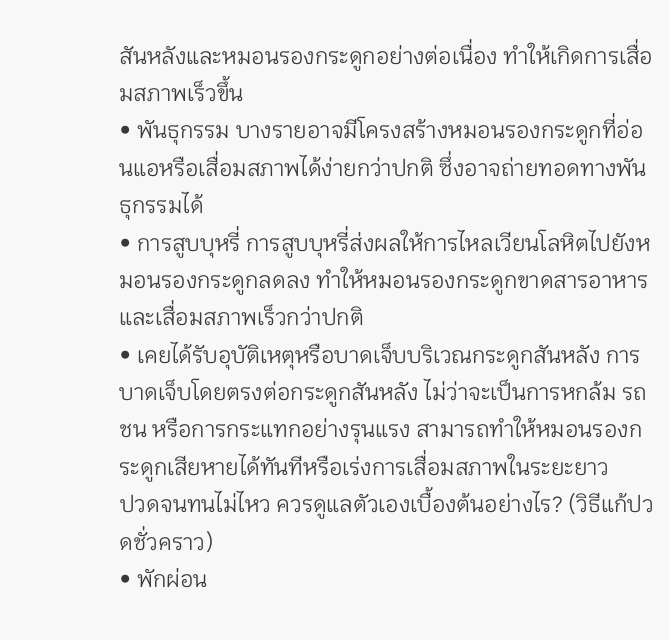สันหลังและหมอนรองกระดูกอย่างต่อเนื่อง ทำให้เกิดการเสื่อมสภาพเร็วขึ้น
• พันธุกรรม บางรายอาจมีโครงสร้างหมอนรองกระดูกที่อ่อนแอหรือเสื่อมสภาพได้ง่ายกว่าปกติ ซึ่งอาจถ่ายทอดทางพันธุกรรมได้
• การสูบบุหรี่ การสูบบุหรี่ส่งผลให้การไหลเวียนโลหิตไปยังหมอนรองกระดูกลดลง ทำให้หมอนรองกระดูกขาดสารอาหารและเสื่อมสภาพเร็วกว่าปกติ
• เคยได้รับอุบัติเหตุหรือบาดเจ็บบริเวณกระดูกสันหลัง การบาดเจ็บโดยตรงต่อกระดูกสันหลัง ไม่ว่าจะเป็นการหกล้ม รถชน หรือการกระแทกอย่างรุนแรง สามารถทำให้หมอนรองกระดูกเสียหายได้ทันทีหรือเร่งการเสื่อมสภาพในระยะยาว
ปวดจนทนไม่ไหว ควรดูแลตัวเองเบื้องต้นอย่างไร? (วิธีแก้ปวดชั่วคราว)
• พักผ่อน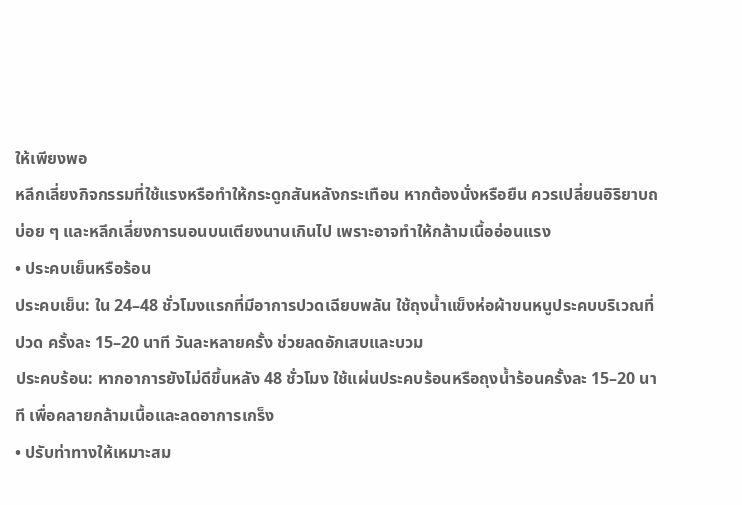ให้เพียงพอ
หลีกเลี่ยงกิจกรรมที่ใช้แรงหรือทำให้กระดูกสันหลังกระเทือน หากต้องนั่งหรือยืน ควรเปลี่ยนอิริยาบถบ่อย ๆ และหลีกเลี่ยงการนอนบนเตียงนานเกินไป เพราะอาจทำให้กล้ามเนื้ออ่อนแรง
• ประคบเย็นหรือร้อน
ประคบเย็น: ใน 24–48 ชั่วโมงแรกที่มีอาการปวดเฉียบพลัน ใช้ถุงน้ำแข็งห่อผ้าขนหนูประคบบริเวณที่ปวด ครั้งละ 15–20 นาที วันละหลายครั้ง ช่วยลดอักเสบและบวม
ประคบร้อน: หากอาการยังไม่ดีขึ้นหลัง 48 ชั่วโมง ใช้แผ่นประคบร้อนหรือถุงน้ำร้อนครั้งละ 15–20 นาที เพื่อคลายกล้ามเนื้อและลดอาการเกร็ง
• ปรับท่าทางให้เหมาะสม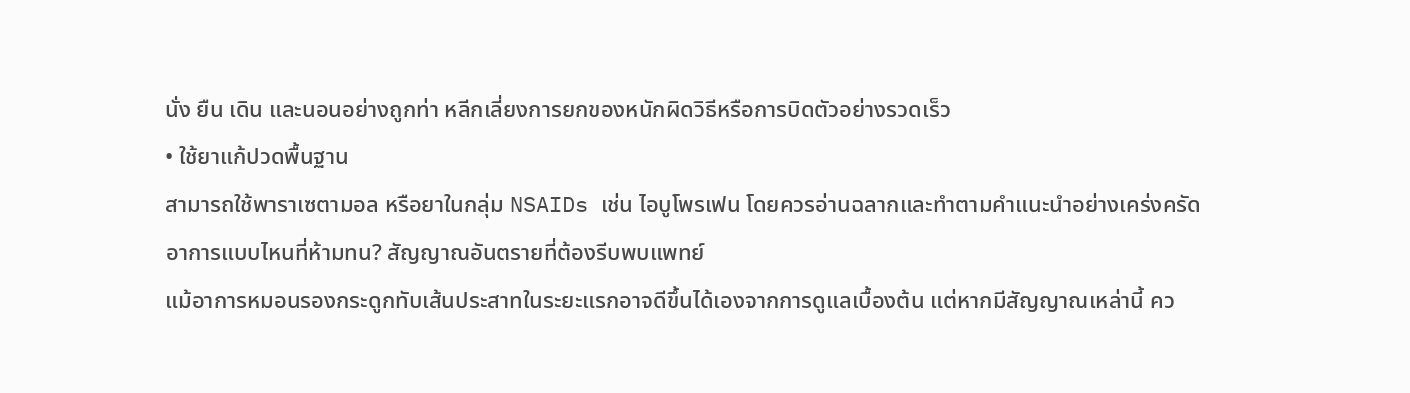นั่ง ยืน เดิน และนอนอย่างถูกท่า หลีกเลี่ยงการยกของหนักผิดวิธีหรือการบิดตัวอย่างรวดเร็ว
• ใช้ยาแก้ปวดพื้นฐาน
สามารถใช้พาราเซตามอล หรือยาในกลุ่ม NSAIDs เช่น ไอบูโพรเฟน โดยควรอ่านฉลากและทำตามคำแนะนำอย่างเคร่งครัด
อาการแบบไหนที่ห้ามทน? สัญญาณอันตรายที่ต้องรีบพบแพทย์
แม้อาการหมอนรองกระดูกทับเส้นประสาทในระยะแรกอาจดีขึ้นได้เองจากการดูแลเบื้องต้น แต่หากมีสัญญาณเหล่านี้ คว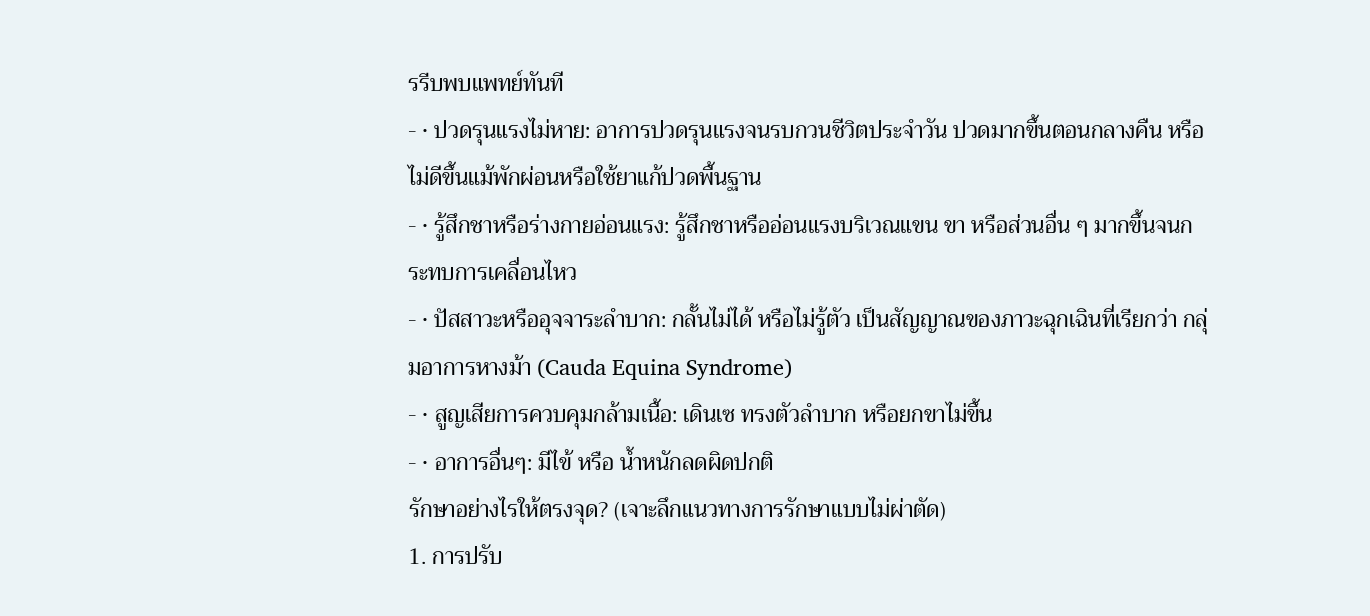รรีบพบแพทย์ทันที
- • ปวดรุนแรงไม่หาย: อาการปวดรุนแรงจนรบกวนชีวิตประจำวัน ปวดมากขึ้นตอนกลางคืน หรือไม่ดีขึ้นแม้พักผ่อนหรือใช้ยาแก้ปวดพื้นฐาน
- • รู้สึกชาหรือร่างกายอ่อนแรง: รู้สึกชาหรืออ่อนแรงบริเวณแขน ขา หรือส่วนอื่น ๆ มากขึ้นจนกระทบการเคลื่อนไหว
- • ปัสสาวะหรืออุจจาระลำบาก: กลั้นไม่ได้ หรือไม่รู้ตัว เป็นสัญญาณของภาวะฉุกเฉินที่เรียกว่า กลุ่มอาการหางม้า (Cauda Equina Syndrome)
- • สูญเสียการควบคุมกล้ามเนื้อ: เดินเซ ทรงตัวลำบาก หรือยกขาไม่ขึ้น
- • อาการอื่นๆ: มีไข้ หรือ น้ำหนักลดผิดปกติ
รักษาอย่างไรให้ตรงจุด? (เจาะลึกแนวทางการรักษาแบบไม่ผ่าตัด)
1. การปรับ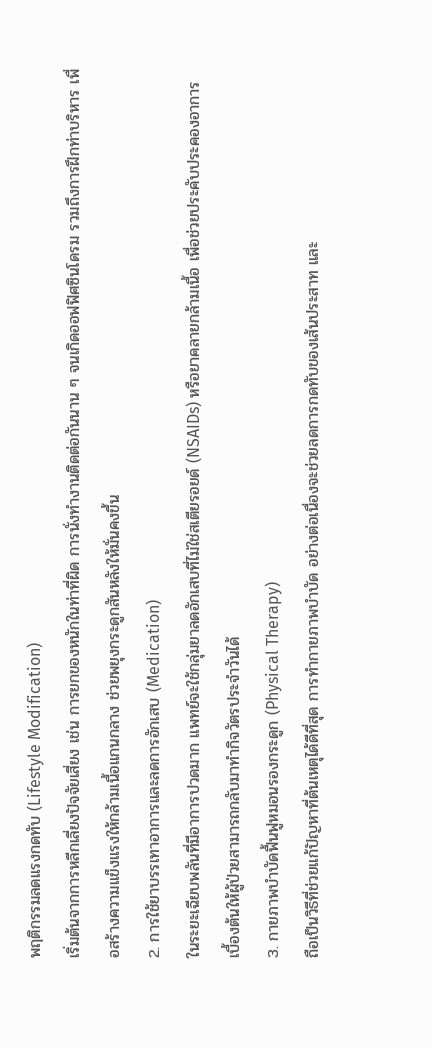พฤติกรรมลดแรงกดทับ (Lifestyle Modification)
เริ่มต้นจากการหลีกเลี่ยงปัจจัยเสี่ยง เช่น การยกของหนักในท่าที่ผิด การนั่งทำงานติดต่อกันนาน ๆ จนเกิดออฟฟิศซินโดรม รวมถึงการฝึกท่าบริหาร เพื่อสร้างความแข็งแรงให้กล้ามเนื้อแกนกลาง ช่วยพยุงกระดูกสันหลังให้มั่นคงขึ้น
2. การใช้ยาบรรเทาอาการและลดการอักเสบ (Medication)
ในระยะเฉียบพลันที่มีอาการปวดมาก แพทย์จะใช้กลุ่มยาลดอักเสบที่ไม่ใช่สเตียรอยด์ (NSAIDs) หรือยาคลายกล้ามเนื้อ เพื่อช่วยประคับประคองอาการเบื้องต้นให้ผู้ป่วยสามารถกลับมาทำกิจวัตรประจำวันได้
3. กายภาพบำบัดฟื้นฟูหมอนรองกระดูก (Physical Therapy)
ถือเป็นวิธีที่ช่วยแก้ปัญหาที่ต้นเหตุได้ดีที่สุด การทำกายภาพบำบัด อย่างต่อเนื่องจะช่วยลดการกดทับของเส้นประสาท และ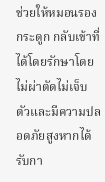ช่วยให้หมอนรองกระดูก กลับเข้าที่ได้โดยรักษาโดยไม่ผ่าตัดไม่เจ็บตัวและมีความปลอดภัยสูงหากได้รับกา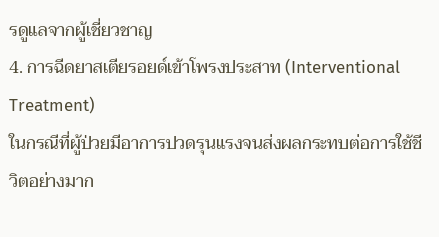รดูแลจากผู้เชี่ยวชาญ
4. การฉีดยาสเตียรอยด์เข้าโพรงประสาท (Interventional Treatment)
ในกรณีที่ผู้ป่วยมีอาการปวดรุนแรงจนส่งผลกระทบต่อการใช้ชีวิตอย่างมาก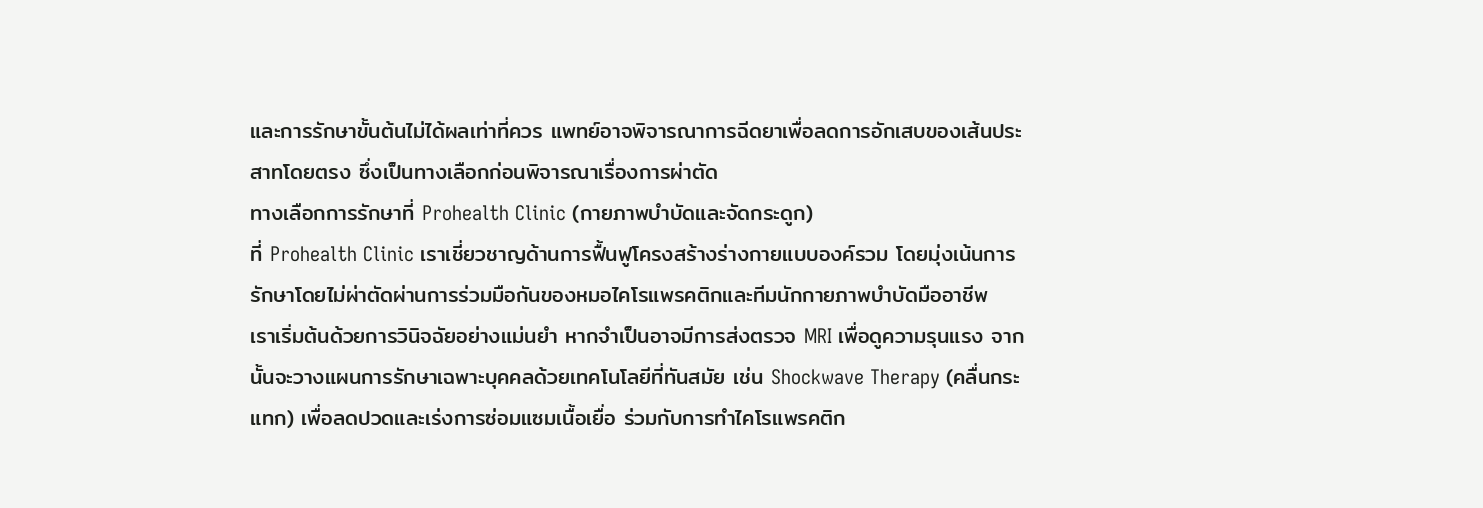และการรักษาขั้นต้นไม่ได้ผลเท่าที่ควร แพทย์อาจพิจารณาการฉีดยาเพื่อลดการอักเสบของเส้นประสาทโดยตรง ซึ่งเป็นทางเลือกก่อนพิจารณาเรื่องการผ่าตัด
ทางเลือกการรักษาที่ Prohealth Clinic (กายภาพบำบัดและจัดกระดูก)
ที่ Prohealth Clinic เราเชี่ยวชาญด้านการฟื้นฟูโครงสร้างร่างกายแบบองค์รวม โดยมุ่งเน้นการรักษาโดยไม่ผ่าตัดผ่านการร่วมมือกันของหมอไคโรแพรคติกและทีมนักกายภาพบำบัดมืออาชีพ
เราเริ่มต้นด้วยการวินิจฉัยอย่างแม่นยำ หากจำเป็นอาจมีการส่งตรวจ MRI เพื่อดูความรุนแรง จากนั้นจะวางแผนการรักษาเฉพาะบุคคลด้วยเทคโนโลยีที่ทันสมัย เช่น Shockwave Therapy (คลื่นกระแทก) เพื่อลดปวดและเร่งการซ่อมแซมเนื้อเยื่อ ร่วมกับการทำไคโรแพรคติก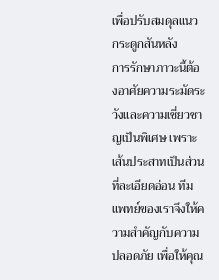เพื่อปรับสมดุลแนวกระดูกสันหลัง
การรักษาภาวะนี้ต้องอาศัยความระมัดระวังและความเชี่ยวชาญเป็นพิเศษ เพราะเส้นประสาทเป็นส่วนที่ละเอียดอ่อน ทีมแพทย์ของเราจึงให้ความสำคัญกับความปลอดภัย เพื่อให้คุณ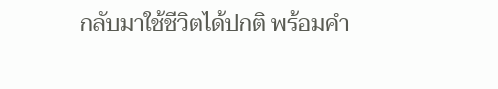กลับมาใช้ชีวิตได้ปกติ พร้อมคำ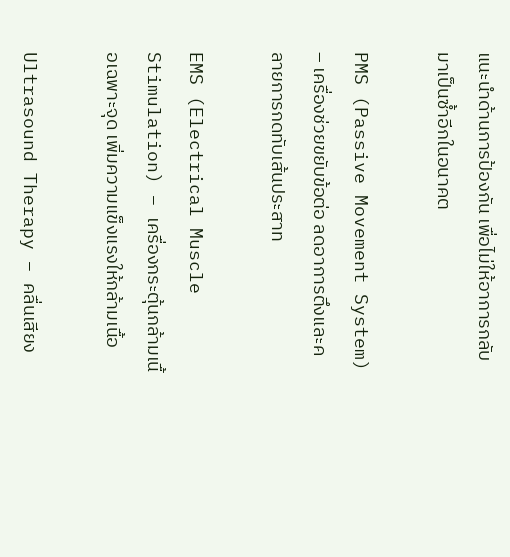แนะนำด้านการป้องกัน เพื่อไม่ให้อาการกลับมาเป็นซ้ำอีกในอนาคต

PMS (Passive Movement System) – เครื่องช่วยขยับข้อต่อ ลดอาการตึงและคลายการกดทับเส้นประสาท

EMS (Electrical Muscle Stimulation) – เครื่องกระตุ้นกล้ามเนื้อเฉพาะจุด เพิ่มความแข็งแรงให้กล้ามเนื้อ

Ultrasound Therapy – คลื่นเสียง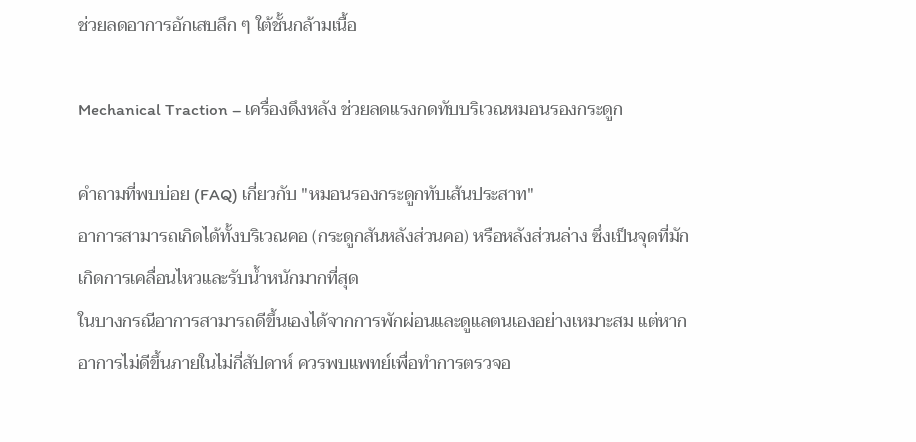ช่วยลดอาการอักเสบลึก ๆ ใต้ชั้นกล้ามเนื้อ

Mechanical Traction – เครื่องดึงหลัง ช่วยลดแรงกดทับบริเวณหมอนรองกระดูก

คำถามที่พบบ่อย (FAQ) เกี่ยวกับ "หมอนรองกระดูกทับเส้นประสาท"
อาการสามารถเกิดได้ทั้งบริเวณคอ (กระดูกสันหลังส่วนคอ) หรือหลังส่วนล่าง ซึ่งเป็นจุดที่มักเกิดการเคลื่อนไหวและรับน้ำหนักมากที่สุด
ในบางกรณีอาการสามารถดีขึ้นเองได้จากการพักผ่อนและดูแลตนเองอย่างเหมาะสม แต่หากอาการไม่ดีขึ้นภายในไม่กี่สัปดาห์ ควรพบแพทย์เพื่อทำการตรวจอ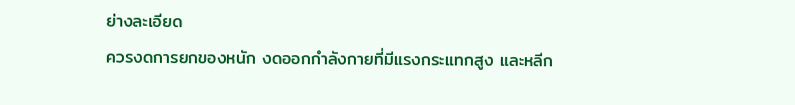ย่างละเอียด
ควรงดการยกของหนัก งดออกกำลังกายที่มีแรงกระแทกสูง และหลีก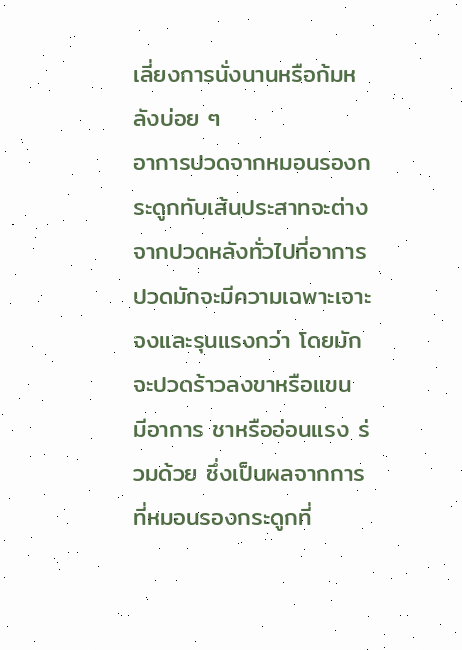เลี่ยงการนั่งนานหรือก้มหลังบ่อย ๆ
อาการปวดจากหมอนรองกระดูกทับเส้นประสาทจะต่างจากปวดหลังทั่วไปที่อาการปวดมักจะมีความเฉพาะเจาะจงและรุนแรงกว่า โดยมักจะปวดร้าวลงขาหรือแขน มีอาการ ชาหรืออ่อนแรง ร่วมด้วย ซึ่งเป็นผลจากการที่หมอนรองกระดูกที่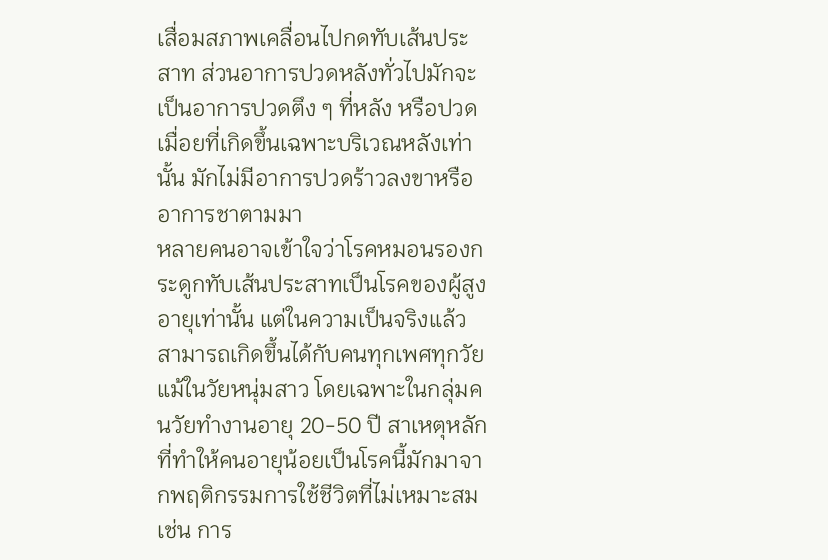เสื่อมสภาพเคลื่อนไปกดทับเส้นประสาท ส่วนอาการปวดหลังทั่วไปมักจะเป็นอาการปวดตึง ๆ ที่หลัง หรือปวดเมื่อยที่เกิดขึ้นเฉพาะบริเวณหลังเท่านั้น มักไม่มีอาการปวดร้าวลงขาหรืออาการชาตามมา
หลายคนอาจเข้าใจว่าโรคหมอนรองกระดูกทับเส้นประสาทเป็นโรคของผู้สูงอายุเท่านั้น แต่ในความเป็นจริงแล้ว สามารถเกิดขึ้นได้กับคนทุกเพศทุกวัย แม้ในวัยหนุ่มสาว โดยเฉพาะในกลุ่มคนวัยทำงานอายุ 20-50 ปี สาเหตุหลักที่ทำให้คนอายุน้อยเป็นโรคนี้มักมาจากพฤติกรรมการใช้ชีวิตที่ไม่เหมาะสม เช่น การ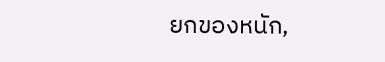ยกของหนัก,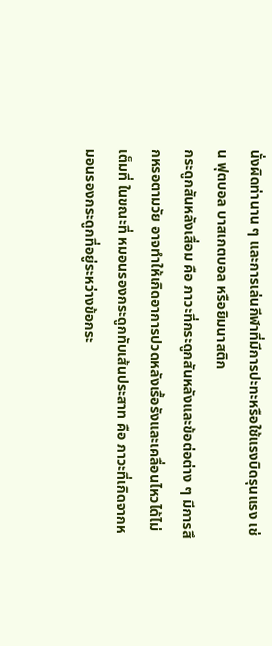นั่งผิดท่านาน ๆ และการเล่นกีฬาที่มีการปะทะหรือใช้แรงบิดรุนแรง เช่น ฟุตบอล บาสเกตบอล หรือยิมนาสติก
กระดูกสันหลังเสื่อม คือ ภาวะที่กระดูกสันหลังและข้อต่อต่าง ๆ มีการสึกหรอตามวัย อาจทำให้เกิดอาการปวดหลังเรื้อรังและเคลื่อนไหวได้ไม่เต็มที่ ในขณะที่ หมอนรองกระดูกทับเส้นประสาท คือ ภาวะที่เกิดจากหมอนรองกระดูกที่อยู่ระหว่างข้อกระ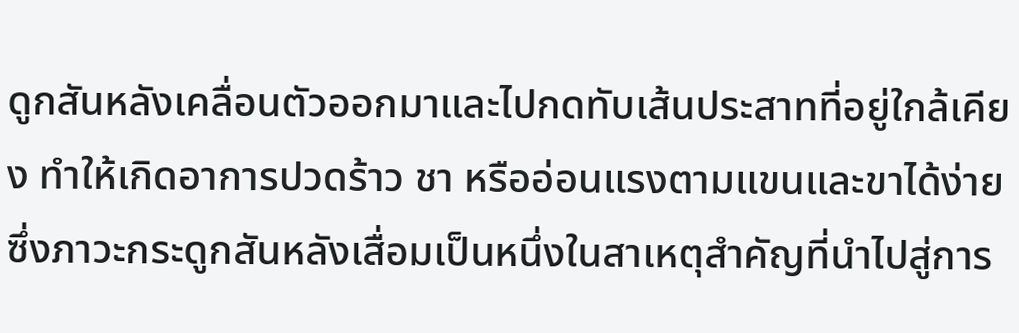ดูกสันหลังเคลื่อนตัวออกมาและไปกดทับเส้นประสาทที่อยู่ใกล้เคียง ทำให้เกิดอาการปวดร้าว ชา หรืออ่อนแรงตามแขนและขาได้ง่าย ซึ่งภาวะกระดูกสันหลังเสื่อมเป็นหนึ่งในสาเหตุสำคัญที่นำไปสู่การ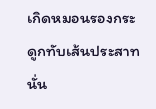เกิดหมอนรองกระดูกทับเส้นประสาทนั่น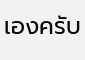เองครับ